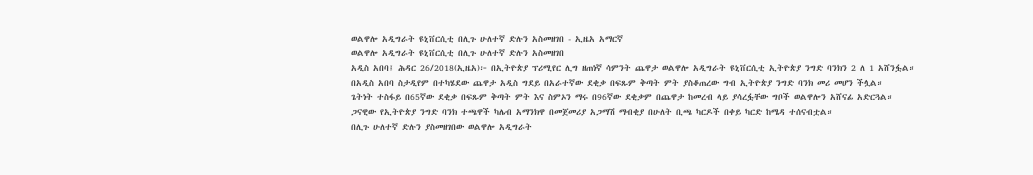ወልዋሎ አዲግራት ዩኒቨርሲቲ በሊጉ ሁለተኛ ድሉን አስመዘገበ - ኢዜአ አማርኛ
ወልዋሎ አዲግራት ዩኒቨርሲቲ በሊጉ ሁለተኛ ድሉን አስመዘገበ
አዲስ አበባ፤ ሕዳር 26/2018(ኢዜአ)፦ በኢትዮጵያ ፕሪሚየር ሊግ ዘጠነኛ ሳምንት ጨዋታ ወልዋሎ አዲግራት ዩኒቨርሲቲ ኢትዮጵያ ንግድ ባንክን 2 ለ 1 አሸንፏል።
በአዲስ አበባ ስታዲየም በተካሄደው ጨዋታ አዲስ ግደይ በአራተኛው ደቂቃ በፍጹም ቅጣት ምት ያስቆጠረው ግብ ኢትዮጵያ ንግድ ባንክ መሪ መሆን ችሏል።
ጌትነት ተስፋይ በ65ኛው ደቂቃ በፍጹም ቅጣት ምት እና ስምኦን ማሩ በ96ኛው ደቂቃም በጨዋታ ከመረብ ላይ ያሳረፏቸው ግቦች ወልዋሎን አሸናፊ አድርጓል።
ጋናዊው የኢትዮጵያ ንግድ ባንክ ተጫዋች ካሌብ አማንክዋ በመጀመሪያ አጋማሽ ማብቂያ በሁለት ቢጫ ካርዶች በቀይ ካርድ ከሜዳ ተሰናብቷል።
በሊጉ ሁለተኛ ድሉን ያስመዘገበው ወልዋሎ አዲግራት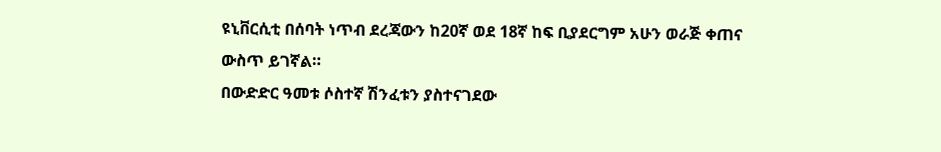ዩኒቨርሲቲ በሰባት ነጥብ ደረጃውን ከ20ኛ ወደ 18ኛ ከፍ ቢያደርግም አሁን ወራጅ ቀጠና ውስጥ ይገኛል።
በውድድር ዓመቱ ሶስተኛ ሽንፈቱን ያስተናገደው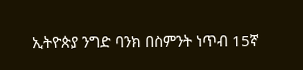ኢትዮጵያ ንግድ ባንክ በስምንት ነጥብ 15ኛ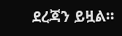ደረጃን ይዟል።